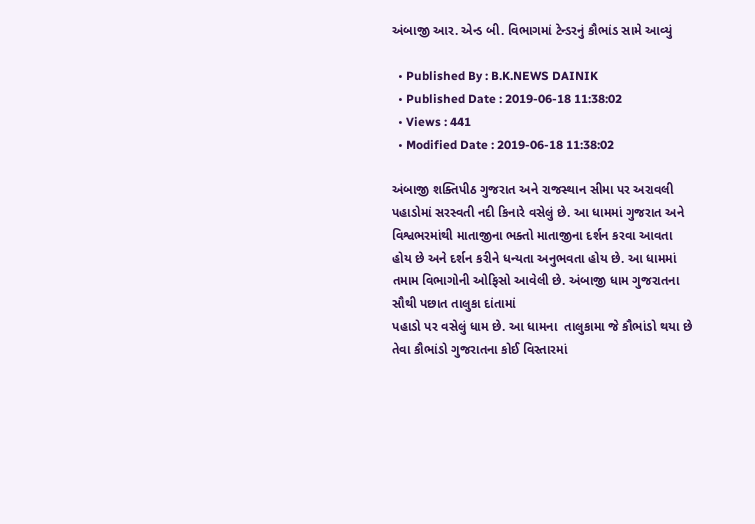અંબાજી આર. એન્ડ બી. વિભાગમાં ટેન્ડરનું કૌભાંડ સામે આવ્યું

  • Published By : B.K.NEWS DAINIK
  • Published Date : 2019-06-18 11:38:02
  • Views : 441
  • Modified Date : 2019-06-18 11:38:02

અંબાજી શક્તિપીઠ ગુજરાત અને રાજસ્થાન સીમા પર અરાવલી પહાડોમાં સરસ્વતી નદી કિનારે વસેલું છે. આ ધામમાં ગુજરાત અને વિશ્વભરમાંથી માતાજીના ભક્તો માતાજીના દર્શન કરવા આવતા હોય છે અને દર્શન કરીને ધન્યતા અનુભવતા હોય છે. આ ધામમાં તમામ વિભાગોની ઓફિસો આવેલી છે. અંબાજી ધામ ગુજરાતના સૌથી પછાત તાલુકા દાંતામાં
પહાડો પર વસેલું ધામ છે. આ ધામના  તાલુકામા જે કૌભાંડો થયા છે તેવા કૌભાંડો ગુજરાતના કોઈ વિસ્તારમાં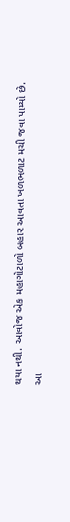થયા નથી. આવોજ એક મહાગોટાળો બહાર આવતા ખળભળાટ મચી જવા પામ્યો છે. આ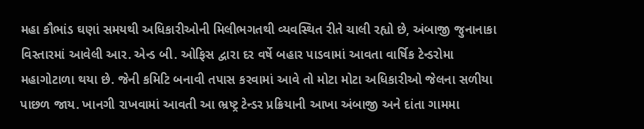મહા કૌભાંડ ઘણાં સમયથી અધિકારીઓની મિલીભગતથી વ્યવસ્થિત રીતે ચાલી રહ્યો છે, અંબાજી જુનાનાકા  વિસ્તારમાં આવેલી આર. એન્ડ બી. ઓફિસ દ્વારા દર વર્ષે બહાર પાડવામાં આવતા વાર્ષિક ટેન્ડરોમા મહાગોટાળા થયા છે. જેની કમિટિ બનાવી તપાસ કરવામાં આવે તો મોટા મોટા અધિકારીઓ જેલના સળીયા
પાછળ જાય. ખાનગી રાખવામાં આવતી આ ભ્રષ્ટ્ર ટેન્ડર પ્રક્રિયાની આખા અંબાજી અને દાંતા ગામમા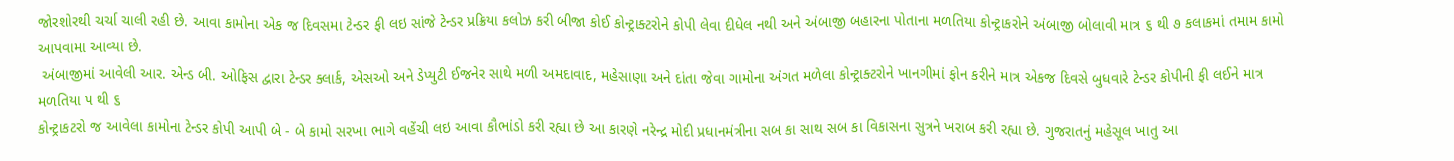જોરશોરથી ચર્ચા ચાલી રહી છે. આવા કામોના એક જ દિવસમા ટેન્ડર ફી લઇ સાંજે ટેન્ડર પ્રક્રિયા કલોઝ કરી બીજા કોઈ કોન્ટ્રાક્ટરોને કોપી લેવા દીધેલ નથી અને અંબાજી બહારના પોતાના મળતિયા કોન્ટ્રાકરોને અંબાજી બોલાવી માત્ર ૬ થી ૭ કલાકમાં તમામ કામો આપવામા આવ્યા છે.
 અંબાજીમાં આવેલી આર. એન્ડ બી. ઓફિસ દ્વારા ટેન્ડર ક્લાર્ક, એસઓ અને ડેપ્યુટી ઈજનેર સાથે મળી અમદાવાદ, મહેસાણા અને દાંતા જેવા ગામોના અંગત મળેલા કોન્ટ્રાક્ટરોને ખાનગીમાં ફોન કરીને માત્ર એકજ દિવસે બુધવારે ટેન્ડર કોપીની ફી લઈને માત્ર મળતિયા ૫ થી ૬
કોન્ટ્રાકટરો જ આવેલા કામોના ટેન્ડર કોપી આપી બે - બે કામો સરખા ભાગે વહેંચી લઇ આવા કૌભાંડો કરી રહ્યા છે આ કારણે નરેન્દ્ર મોદી પ્રધાનમંત્રીના સબ કા સાથ સબ કા વિકાસના સુત્રને ખરાબ કરી રહ્યા છે. ગુજરાતનું મહેસૂલ ખાતુ આ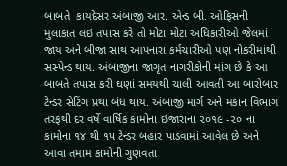બાબતે  કાયદેસર અંબાજી આર. એન્ડ બી. ઓફિસની મુલાકાત લઇ તપાસ કરે તો મોટા મોટા અધિકારીઓ જેલમાં જાય અને બીજા સાથ આપનારા કર્મચારીઓ પણ નોકરીમાંથી સસ્પેન્ડ થાય. અંબાજીના જાગૃત નાગરીકોની માંગ છે કે આ બાબતે તપાસ કરી ઘણાં સમયથી ચાલી આવતી આ બારોબાર ટેન્ડર સેટિંગ પ્રથા બંધ થાય. અંબાજી માર્ગ અને મકાન વિભાગ તરફથી દર વર્ષે વાર્ષિક કામોના ઇજારાના ૨૦૧૯ -૨૦ ના કામોના ૧૪ થી ૧૫ ટેન્ડર બહાર પાડવામાં આવેલ છે અને આવા તમામ કામોની ગુણવતા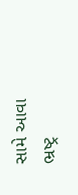સામે આવા ભ્રષ્ટ્ર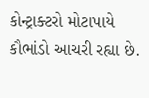કોન્ટ્રાક્ટરો મોટાપાયે  કૌભાંડો આચરી રહ્યા છે.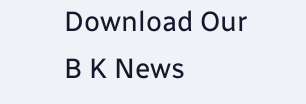Download Our B K News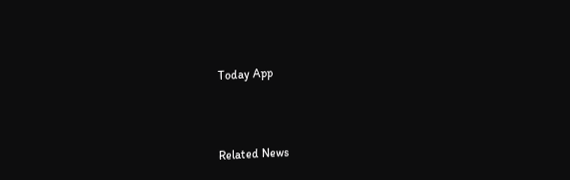Today App



Related News